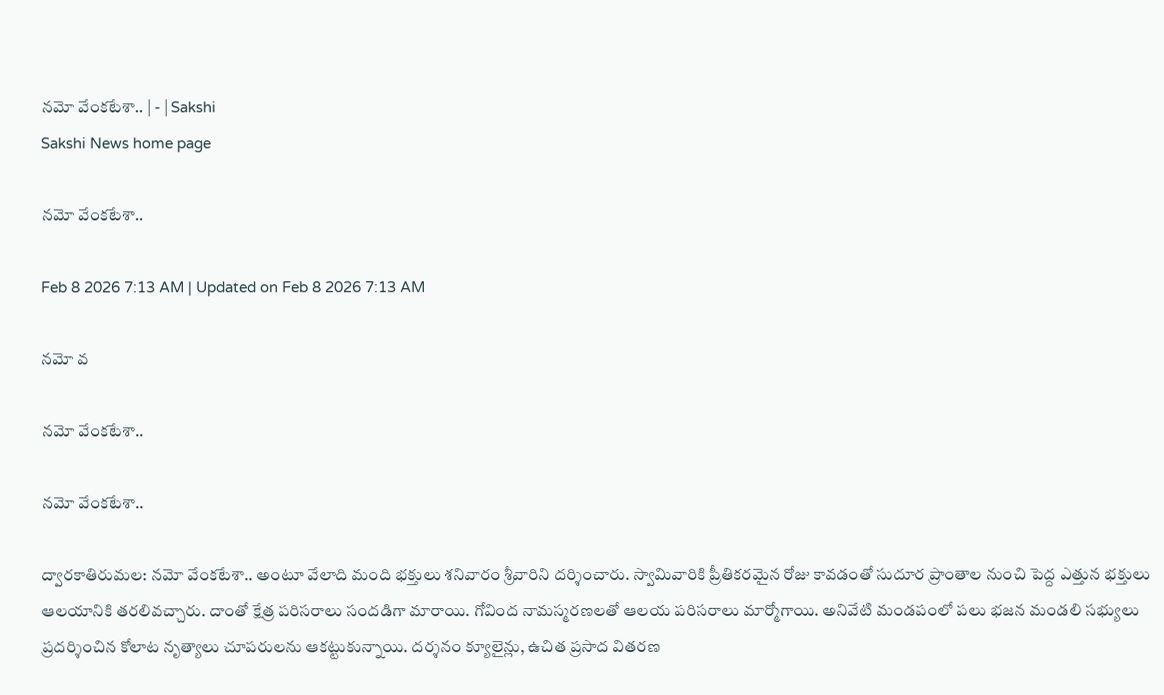నమో వేంకటేశా.. | - | Sakshi
Sakshi News home page

నమో వేంకటేశా..

Feb 8 2026 7:13 AM | Updated on Feb 8 2026 7:13 AM

నమో వ

నమో వేంకటేశా..

నమో వేంకటేశా..

ద్వారకాతిరుమల: నమో వేంకటేశా.. అంటూ వేలాది మంది భక్తులు శనివారం శ్రీవారిని దర్శించారు. స్వామివారికి ప్రీతికరమైన రోజు కావడంతో సుదూర ప్రాంతాల నుంచి పెద్ద ఎత్తున భక్తులు ఆలయానికి తరలివచ్చారు. దాంతో క్షేత్ర పరిసరాలు సందడిగా మారాయి. గోవింద నామస్మరణలతో ఆలయ పరిసరాలు మార్మోగాయి. అనివేటి మండపంలో పలు భజన మండలి సభ్యులు ప్రదర్శించిన కోలాట నృత్యాలు చూపరులను ఆకట్టుకున్నాయి. దర్శనం క్యూలైన్లు, ఉచిత ప్రసాద వితరణ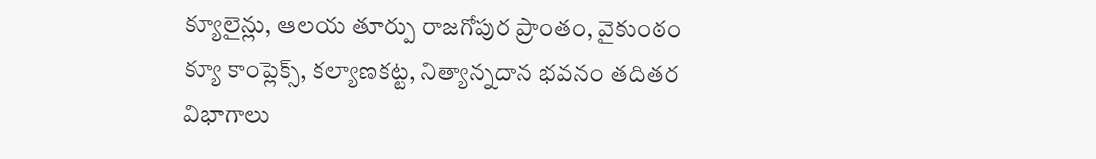క్యూలైన్లు, ఆలయ తూర్పు రాజగోపుర ప్రాంతం, వైకుంఠం క్యూ కాంప్లెక్స్‌, కల్యాణకట్ట, నిత్యాన్నదాన భవనం తదితర విభాగాలు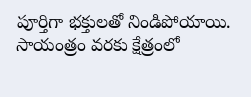పూర్తిగా భక్తులతో నిండిపోయాయి. సాయంత్రం వరకు క్షేత్రంలో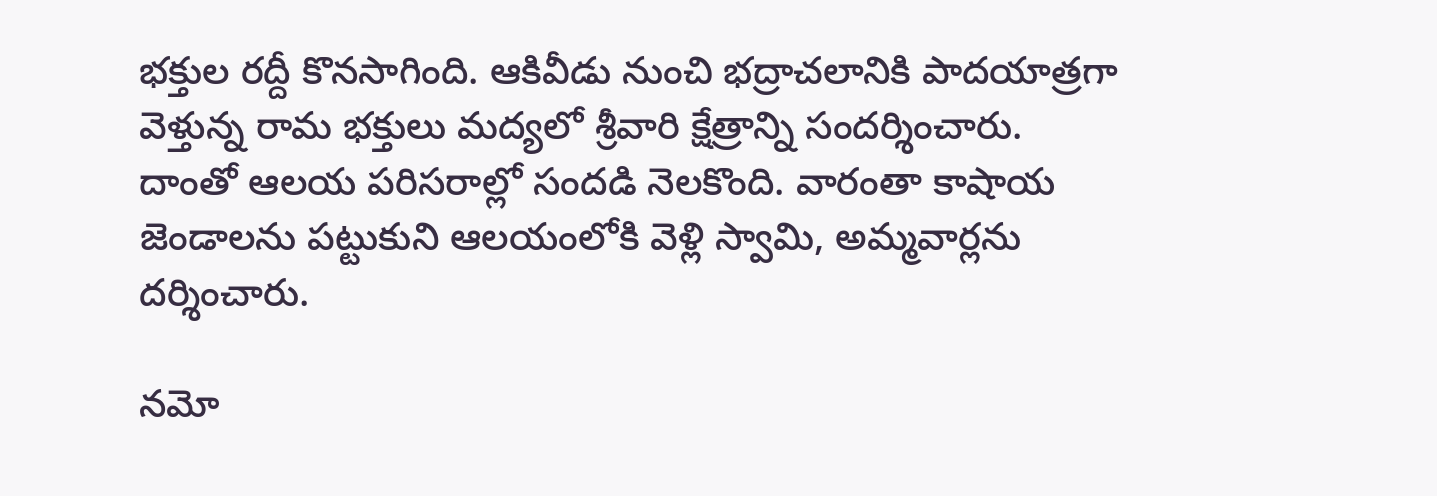భక్తుల రద్దీ కొనసాగింది. ఆకివీడు నుంచి భద్రాచలానికి పాదయాత్రగా వెళ్తున్న రామ భక్తులు మద్యలో శ్రీవారి క్షేత్రాన్ని సందర్శించారు. దాంతో ఆలయ పరిసరాల్లో సందడి నెలకొంది. వారంతా కాషాయ జెండాలను పట్టుకుని ఆలయంలోకి వెళ్లి స్వామి, అమ్మవార్లను దర్శించారు.

నమో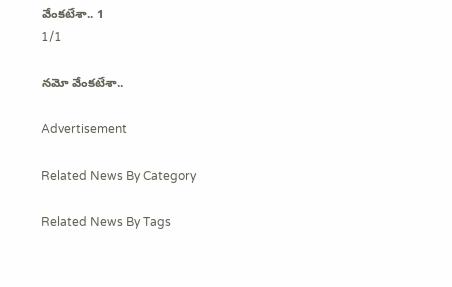వేంకటేశా.. 1
1/1

నమో వేంకటేశా..

Advertisement

Related News By Category

Related News By Tags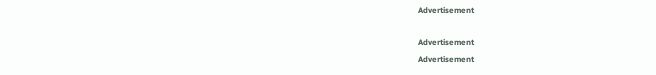Advertisement

Advertisement
Advertisement